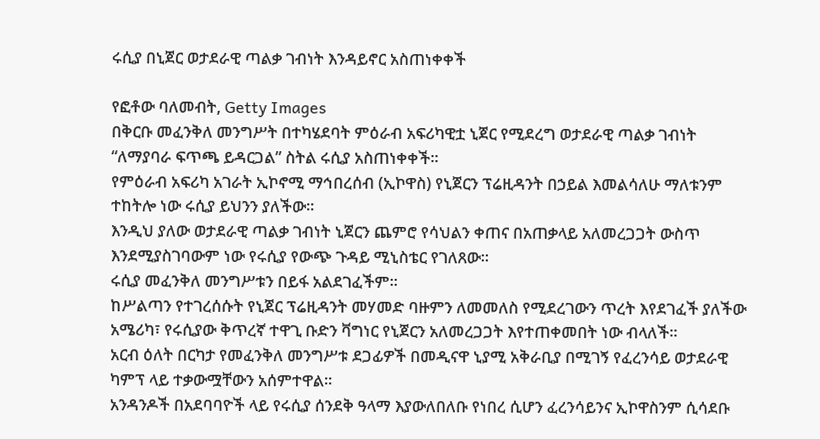ሩሲያ በኒጀር ወታደራዊ ጣልቃ ገብነት እንዳይኖር አስጠነቀቀች

የፎቶው ባለመብት, Getty Images
በቅርቡ መፈንቅለ መንግሥት በተካሄደባት ምዕራብ አፍሪካዊቷ ኒጀር የሚደረግ ወታደራዊ ጣልቃ ገብነት “ለማያባራ ፍጥጫ ይዳርጋል” ስትል ሩሲያ አስጠነቀቀች።
የምዕራብ አፍሪካ አገራት ኢኮኖሚ ማኅበረሰብ (ኢኮዋስ) የኒጀርን ፕሬዚዳንት በኃይል እመልሳለሁ ማለቱንም ተከትሎ ነው ሩሲያ ይህንን ያለችው።
እንዲህ ያለው ወታደራዊ ጣልቃ ገብነት ኒጀርን ጨምሮ የሳህልን ቀጠና በአጠቃላይ አለመረጋጋት ውስጥ እንደሚያስገባውም ነው የሩሲያ የውጭ ጉዳይ ሚኒስቴር የገለጸው።
ሩሲያ መፈንቅለ መንግሥቱን በይፋ አልደገፈችም።
ከሥልጣን የተገረሰሱት የኒጀር ፕሬዚዳንት መሃመድ ባዙምን ለመመለስ የሚደረገውን ጥረት እየደገፈች ያለችው አሜሪካ፣ የሩሲያው ቅጥረኛ ተዋጊ ቡድን ቫግነር የኒጀርን አለመረጋጋት እየተጠቀመበት ነው ብላለች።
አርብ ዕለት በርካታ የመፈንቅለ መንግሥቱ ደጋፊዎች በመዲናዋ ኒያሚ አቅራቢያ በሚገኝ የፈረንሳይ ወታደራዊ ካምፕ ላይ ተቃውሟቸውን አሰምተዋል።
አንዳንዶች በአደባባዮች ላይ የሩሲያ ሰንደቅ ዓላማ እያውለበለቡ የነበረ ሲሆን ፈረንሳይንና ኢኮዋስንም ሲሳደቡ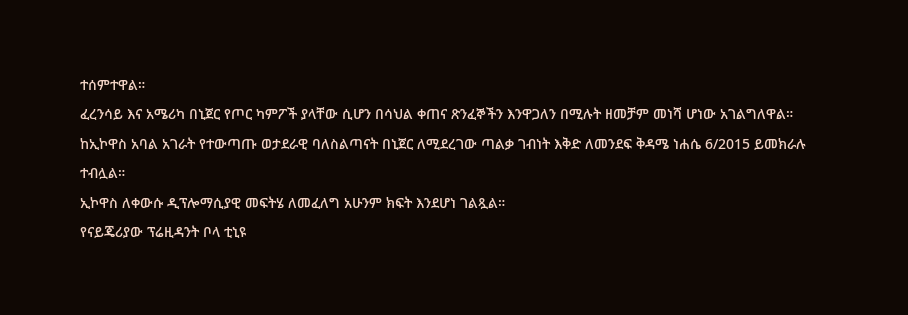ተሰምተዋል።
ፈረንሳይ እና አሜሪካ በኒጀር የጦር ካምፖች ያላቸው ሲሆን በሳህል ቀጠና ጽንፈኞችን እንዋጋለን በሚሉት ዘመቻም መነሻ ሆነው አገልግለዋል።
ከኢኮዋስ አባል አገራት የተውጣጡ ወታደራዊ ባለስልጣናት በኒጀር ለሚደረገው ጣልቃ ገብነት እቅድ ለመንደፍ ቅዳሜ ነሐሴ 6/2015 ይመክራሉ ተብሏል።
ኢኮዋስ ለቀውሱ ዲፕሎማሲያዊ መፍትሄ ለመፈለግ አሁንም ክፍት እንደሆነ ገልጿል።
የናይጄሪያው ፕሬዚዳንት ቦላ ቲኒዩ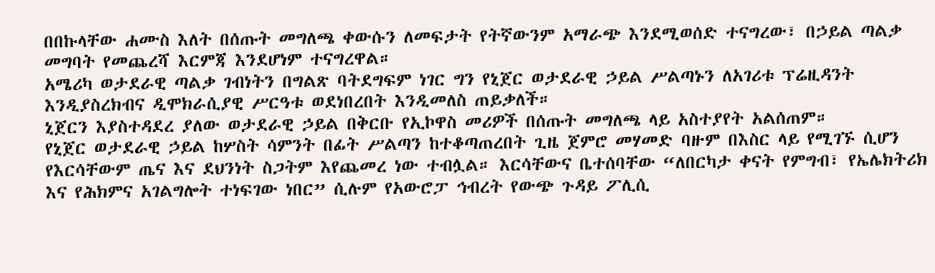በበኩላቸው ሐሙስ እለት በሰጡት መግለጫ ቀውሱን ለመፍታት የትኛውንም አማራጭ እንደሚወሰድ ተናግረው፣ በኃይል ጣልቃ መግባት የመጨረሻ እርምጃ እንደሆነም ተናግረዋል።
አሜሪካ ወታደራዊ ጣልቃ ገብነትን በግልጽ ባትደግፍም ነገር ግን የኒጀር ወታደራዊ ኃይል ሥልጣኑን ለአገሪቱ ፕሬዚዳንት እንዲያስረክብና ዲሞክራሲያዊ ሥርዓቱ ወደነበረበት እንዲመለስ ጠይቃለች።
ኒጀርን እያስተዳደረ ያለው ወታደራዊ ኃይል በቅርቡ የኢኮዋስ መሪዎች በሰጡት መግለጫ ላይ አስተያየት አልሰጠም።
የኒጀር ወታደራዊ ኃይል ከሦስት ሳምንት በፊት ሥልጣን ከተቆጣጠረበት ጊዜ ጀምሮ መሃመድ ባዙም በእስር ላይ የሚገኙ ሲሆን የእርሳቸውም ጤና እና ደህንነት ስጋትም እየጨመረ ነው ተብሏል። እርሳቸውና ቤተሰባቸው “ለበርካታ ቀናት የምግብ፣ የኤሌክትሪክ እና የሕክምና አገልግሎት ተነፍገው ነበር” ሲሉም የአውሮፓ ኅብረት የውጭ ጉዳይ ፖሊሲ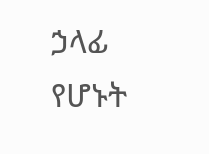ኃላፊ የሆኑት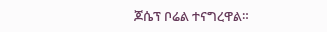ጆሴፕ ቦሬል ተናግረዋል።